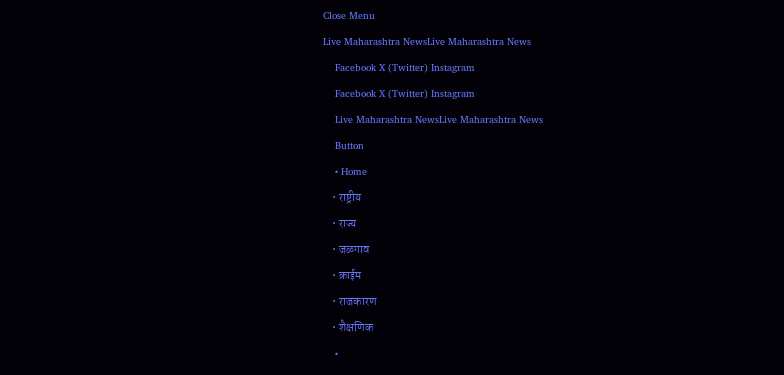Close Menu
Live Maharashtra NewsLive Maharashtra News
    Facebook X (Twitter) Instagram
    Facebook X (Twitter) Instagram
    Live Maharashtra NewsLive Maharashtra News
    Button
    • Home
    • राष्ट्रीय
    • राज्य
    • जळगाव
    • क्राईम
    • राजकारण
    • शैक्षणिक
    •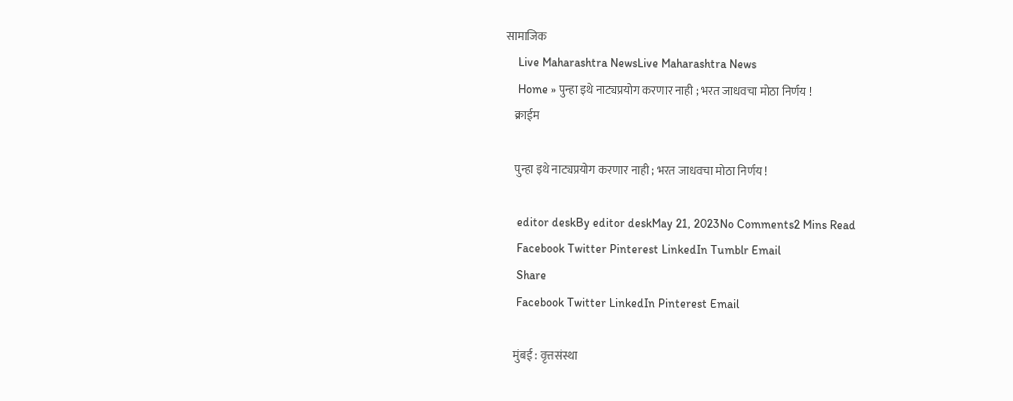सामाजिक
    Live Maharashtra NewsLive Maharashtra News
    Home » पुन्हा इथे नाट्यप्रयोग करणार नाही ; भरत जाधवचा मोठा निर्णय !
    क्राईम

    पुन्हा इथे नाट्यप्रयोग करणार नाही ; भरत जाधवचा मोठा निर्णय !

    editor deskBy editor deskMay 21, 2023No Comments2 Mins Read
    Facebook Twitter Pinterest LinkedIn Tumblr Email
    Share
    Facebook Twitter LinkedIn Pinterest Email

    मुंबई : वृत्तसंस्था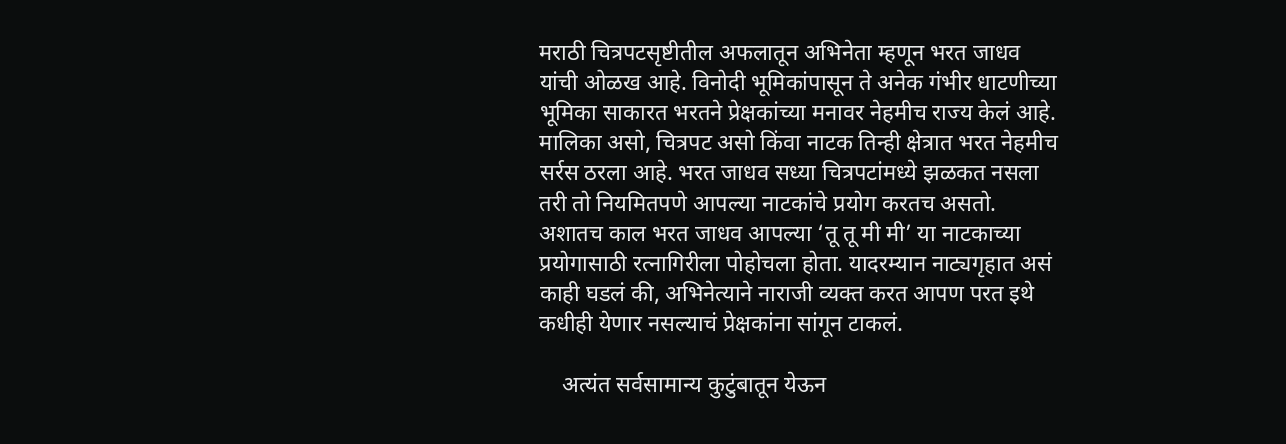मराठी चित्रपटसृष्टीतील अफलातून अभिनेता म्हणून भरत जाधव यांची ओळख आहे. विनोदी भूमिकांपासून ते अनेक गंभीर धाटणीच्या भूमिका साकारत भरतने प्रेक्षकांच्या मनावर नेहमीच राज्य केलं आहे.  मालिका असो, चित्रपट असो किंवा नाटक तिन्ही क्षेत्रात भरत नेहमीच सर्रस ठरला आहे. भरत जाधव सध्या चित्रपटांमध्ये झळकत नसला तरी तो नियमितपणे आपल्या नाटकांचे प्रयोग करतच असतो. अशातच काल भरत जाधव आपल्या ‘तू तू मी मी’ या नाटकाच्या प्रयोगासाठी रत्नागिरीला पोहोचला होता. यादरम्यान नाट्यगृहात असं काही घडलं की, अभिनेत्याने नाराजी व्यक्त करत आपण परत इथे कधीही येणार नसल्याचं प्रेक्षकांना सांगून टाकलं.

    अत्यंत सर्वसामान्य कुटुंबातून येऊन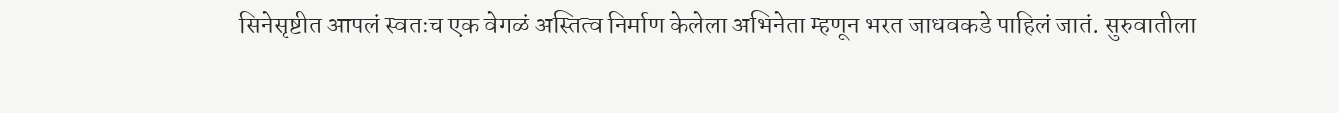सिनेसृष्टीत आपलं स्वतःच एक वेगळं अस्तित्व निर्माण केलेला अभिनेता म्हणून भरत जाधवकडे पाहिलं जातं. सुरुवातीला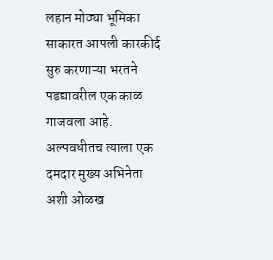लहान मोठ्या भूमिका साकारत आपली कारकीर्द सुरु करणाऱ्या भरतने पडद्यावरील एक काळ गाजवला आहे. अल्पवधीतच त्याला एक दमदार मुख्य अभिनेता अशी ओळख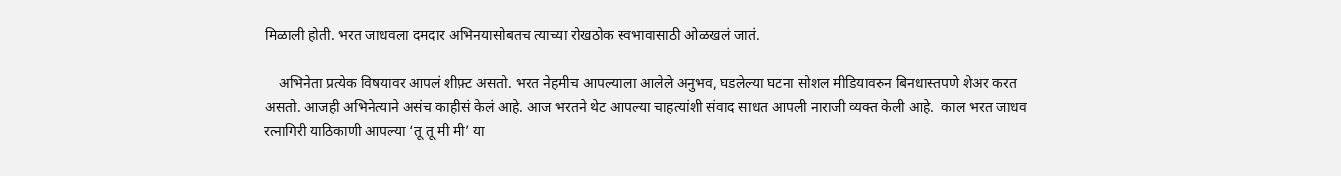मिळाली होती. भरत जाधवला दमदार अभिनयासोबतच त्याच्या रोखठोक स्वभावासाठी ओळखलं जातं.

    अभिनेता प्रत्येक विषयावर आपलं शीफ़्ट असतो. भरत नेहमीच आपल्याला आलेले अनुभव, घडलेल्या घटना सोशल मीडियावरुन बिनधास्तपणे शेअर करत असतो. आजही अभिनेत्याने असंच काहीसं केलं आहे. आज भरतने थेट आपल्या चाहत्यांशी संवाद साधत आपली नाराजी व्यक्त केली आहे.  काल भरत जाधव रत्नागिरी याठिकाणी आपल्या ‘तू तू मी मी’ या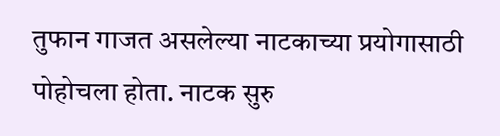तुफान गाजत असलेल्या नाटकाच्या प्रयोगासाठी पोहोचला होता. नाटक सुरु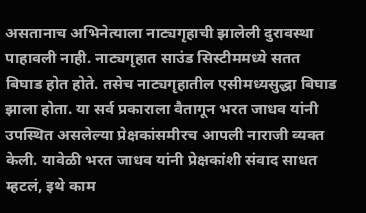असतानाच अभिनेत्याला नाट्यगृहाची झालेली दुरावस्था पाहावली नाही. नाट्यगृहात साउंड सिस्टीममध्ये सतत बिघाड होत होते. तसेच नाट्यगृहातील एसीमध्यसुद्धा बिघाड झाला होता. या सर्व प्रकाराला वैतागून भरत जाधव यांनी उपस्थित असलेल्या प्रेक्षकांसमीरच आपली नाराजी व्यक्त केली. यावेळी भरत जाधव यांनी प्रेक्षकांशी संवाद साधत म्हटलं, इथे काम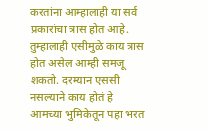करतांना आम्हालाही या सर्व प्रकारांचा त्रास होत आहे. तुम्हालाही एसीमुळे काय त्रास होत असेल आम्ही समजू शकतो. दरम्यान एससी नसल्याने काय होतं हे आमच्या भुमिकेतून पहा भरत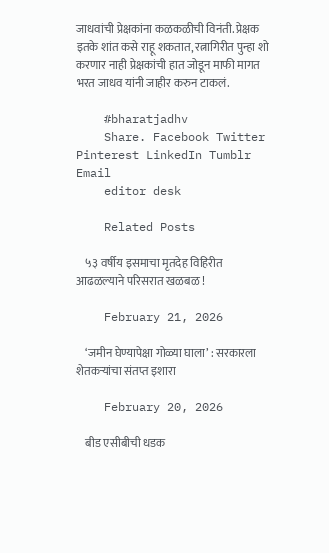जाधवांची प्रेक्षकांना कळकळीची विनंती. प्रेक्षक इतके शांत कसे राहू शकतात, रत्नागिरीत पुन्हा शो करणार नाही प्रेक्षकांची हात जोडून माफी मागत भरत जाधव यांनी जाहीर करुन टाकलं.

    #bharatjadhv
    Share. Facebook Twitter Pinterest LinkedIn Tumblr Email
    editor desk

    Related Posts

    ५३ वर्षीय इसमाचा मृतदेह विहिरीत आढळल्याने परिसरात खळबळ !

    February 21, 2026

    ‘जमीन घेण्यापेक्षा गोळ्या घाला’ : सरकारला शेतकऱ्यांचा संतप्त इशारा

    February 20, 2026

    बीड एसीबीची धडक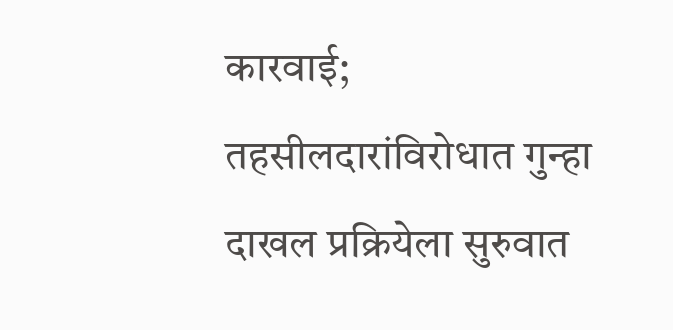कारवाई; तहसीलदारांविरोधात गुन्हा दाखल प्रक्रियेला सुरुवात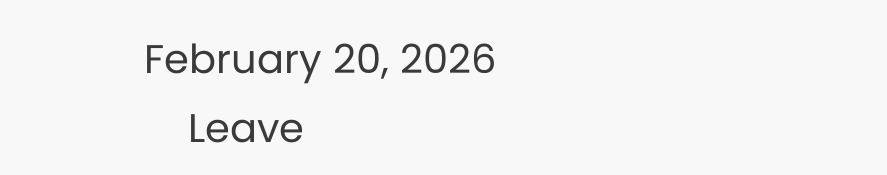February 20, 2026
    Leave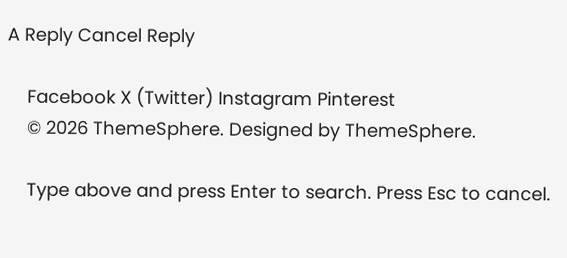A Reply Cancel Reply

    Facebook X (Twitter) Instagram Pinterest
    © 2026 ThemeSphere. Designed by ThemeSphere.

    Type above and press Enter to search. Press Esc to cancel.